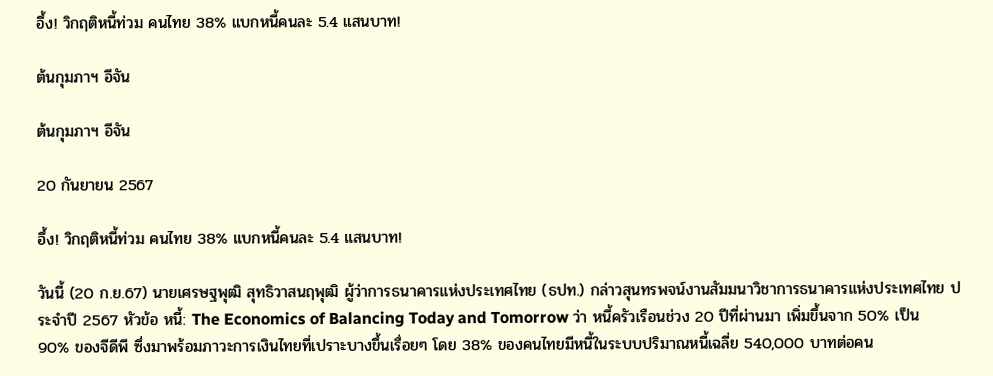อึ้ง! วิกฤติหนี้ท่วม คนไทย 38% แบกหนี้คนละ 5.4 แสนบาท!

ต้นกุมภาฯ อีจัน

ต้นกุมภาฯ อีจัน

20 กันยายน 2567

อึ้ง! วิกฤติหนี้ท่วม คนไทย 38% แบกหนี้คนละ 5.4 แสนบาท!

วันนี้ (20 ก.ย.67) นายเศรษฐพุฒิ สุทธิวาสนฤพุฒิ ผู้ว่าการธนาคารแห่งประเทศไทย (ธปท.) กล่าวสุนทรพจน์งานสัมมนาวิชาการธนาคารแห่งประเทศไทย ประจำปี 2567 หัวข้อ หนี้: The Economics of Balancing Today and Tomorrow ว่า หนี้ครัวเรือนช่วง 20 ปีที่ผ่านมา เพิ่มขึ้นจาก 50% เป็น 90% ของจีดีพี ซึ่งมาพร้อมภาวะการเงินไทยที่เปราะบางขึ้นเรื่อยๆ โดย 38% ของคนไทยมีหนี้ในระบบปริมาณหนี้เฉลี่ย 540,000 บาทต่อคน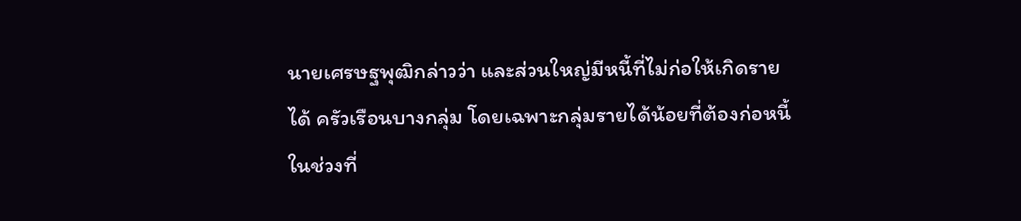นายเศรษฐพุฒิกล่าวว่า และส่วนใหญ่มีหนี้ที่ไม่ก่อให้เกิดรายได้ ครัวเรือนบางกลุ่ม โดยเฉพาะกลุ่มรายได้น้อยที่ต้องก่อหนี้ในช่วงที่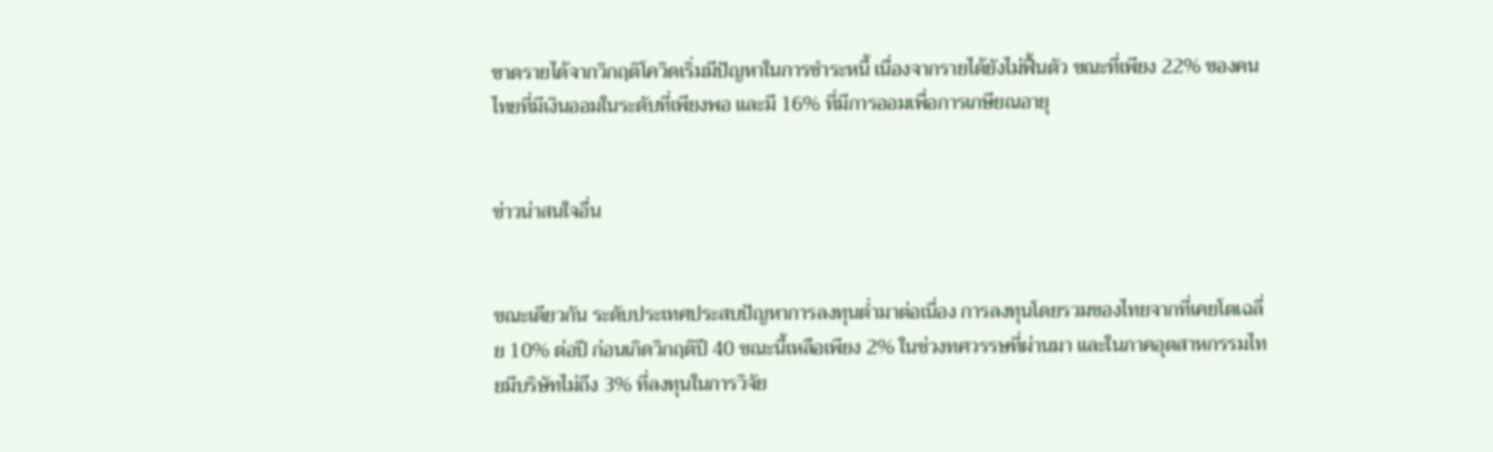ขาดรายได้จากวิกฤติโควิดเริ่มมีปัญหาในการชำระหนี้ เนื่องจากรายได้ยังไม่ฟื้นตัว ขณะที่เพียง 22% ของคนไทยที่มีเงินออมในระดับที่เพียงพอ และมี 16% ที่มีการออมเพื่อการเกษียณอายุ


ข่าวน่าสนใจอื่น


ขณะเดียวกัน ระดับประเทศประสบปัญหาการลงทุนต่ำมาต่อเนื่อง การลงทุนโดยรวมของไทยจากที่เคยโตเฉลี่ย 10% ต่อปี ก่อนเกิดวิกฤติปี 40 ขณะนี้เหลือเพียง 2% ในช่วงทศวรรษที่ผ่านมา และในภาคอุตสาหกรรมไทยมีบริษัทไม่ถึง 3% ที่ลงทุนในการวิจัย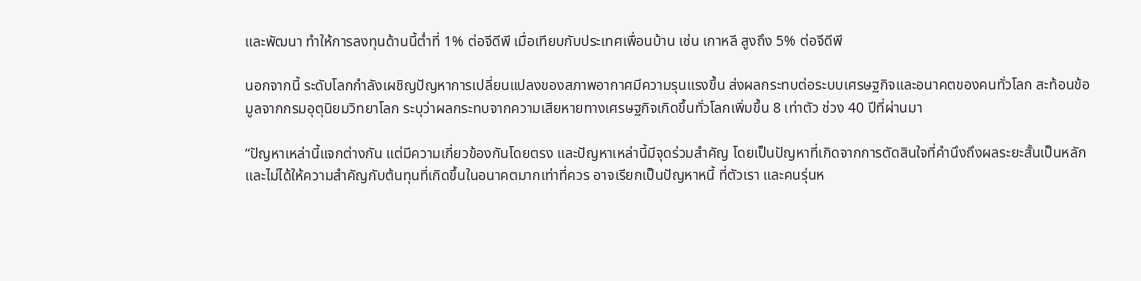และพัฒนา ทำให้การลงทุนด้านนี้ต่ำที่ 1% ต่อจีดีพี เมื่อเทียบกับประเทศเพื่อนบ้าน เช่น เกาหลี สูงถึง 5% ต่อจีดีพี

นอกจากนี้ ระดับโลกกำลังเผชิญปัญหาการเปลี่ยนแปลงของสภาพอากาศมีความรุนแรงขึ้น ส่งผลกระทบต่อระบบเศรษฐกิจและอนาคตของคนทั่วโลก สะท้อนข้อมูลจากกรมอุตุนิยมวิทยาโลก ระบุว่าผลกระทบจากความเสียหายทางเศรษฐกิจเกิดขึ้นทั่วโลกเพิ่มขึ้น 8 เท่าตัว ช่วง 40 ปีที่ผ่านมา

“ปัญหาเหล่านี้แจกต่างกัน แต่มีความเกี่ยวข้องกันโดยตรง และปัญหาเหล่านี้มีจุดร่วมสำคัญ โดยเป็นปัญหาที่เกิดจากการตัดสินใจที่คำนึงถึงผลระยะสั้นเป็นหลัก และไม่ได้ให้ความสำคัญกับต้นทุนที่เกิดขึ้นในอนาคตมากเท่าที่ควร อาจเรียกเป็นปัญหาหนี้ ที่ตัวเรา และคนรุ่นห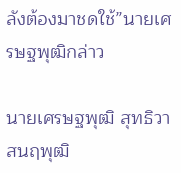ลังต้องมาชดใช้”นายเศรษฐพุฒิกล่าว

นายเศรษฐพุฒิ สุทธิวาสนฤพุฒิ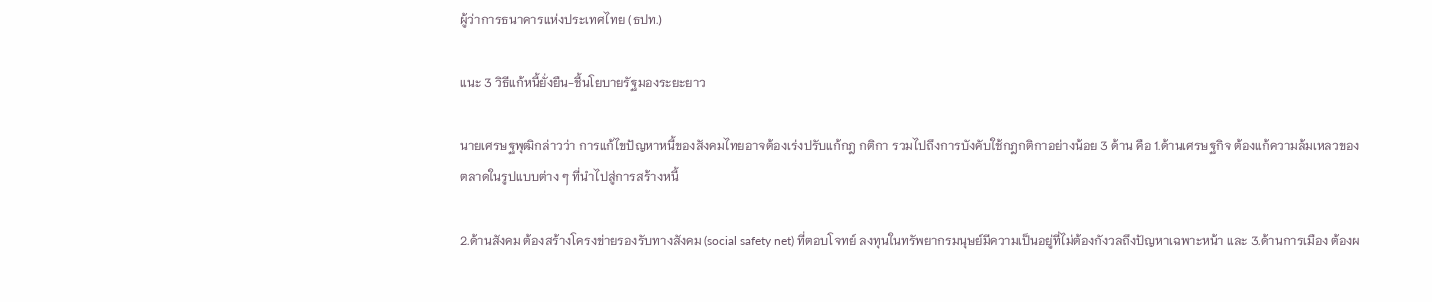ผู้ว่าการธนาคารแห่งประเทศไทย (ธปท.)

แนะ 3 วิธีแก้หนี้ยั่งยืน-ชี้นโยบายรัฐมองระยะยาว

นายเศรษฐพุฒิกล่าวว่า การแก้ไขปัญหาหนี้ของสังคมไทยอาจต้องเร่งปรับแก้กฎ กติกา รวมไปถึงการบังคับใช้กฎกติกาอย่างน้อย 3 ด้าน คือ 1.ด้านเศรษฐกิจ ต้องแก้ความล้มเหลวของตลาดในรูปแบบต่าง ๆ ที่นำไปสู่การสร้างหนี้

2.ด้านสังคม ต้องสร้างโครงข่ายรองรับทางสังคม (social safety net) ที่ตอบโจทย์ ลงทุนในทรัพยากรมนุษย์มีความเป็นอยู่ที่ไม่ต้องกังวลถึงปัญหาเฉพาะหน้า และ 3.ด้านการเมือง ต้องผ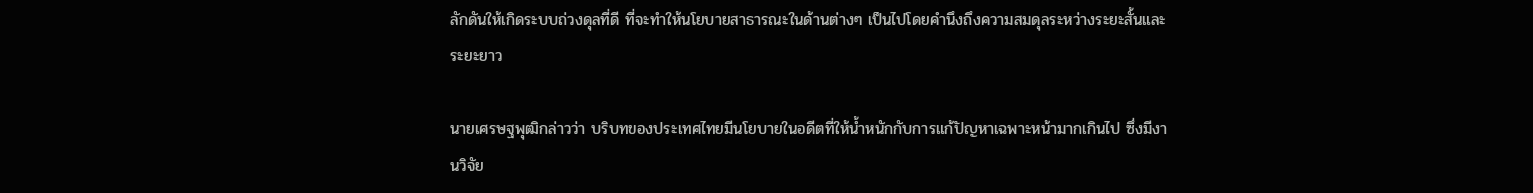ลักดันให้เกิดระบบถ่วงดุลที่ดี ที่จะทำให้นโยบายสาธารณะในด้านต่างๆ เป็นไปโดยคำนึงถึงความสมดุลระหว่างระยะสั้นและระยะยาว

นายเศรษฐพุฒิกล่าวว่า บริบทของประเทศไทยมีนโยบายในอดีตที่ให้น้ำหนักกับการแก้ปัญหาเฉพาะหน้ามากเกินไป ซึ่งมีงานวิจัย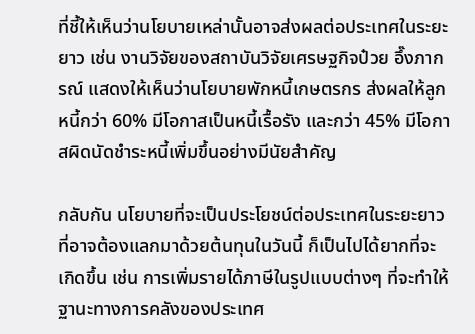ที่ชี้ให้เห็นว่านโยบายเหล่านั้นอาจส่งผลต่อประเทศในระยะยาว เช่น งานวิจัยของสถาบันวิจัยเศรษฐกิจป๋วย อึ๊งภากรณ์ แสดงให้เห็นว่านโยบายพักหนี้เกษตรกร ส่งผลให้ลูกหนี้กว่า 60% มีโอกาสเป็นหนี้เรื้อรัง และกว่า 45% มีโอกาสผิดนัดชำระหนี้เพิ่มขึ้นอย่างมีนัยสำคัญ

กลับกัน นโยบายที่จะเป็นประโยชน์ต่อประเทศในระยะยาว ที่อาจต้องแลกมาด้วยต้นทุนในวันนี้ ก็เป็นไปได้ยากที่จะเกิดขึ้น เช่น การเพิ่มรายได้ภาษีในรูปแบบต่างๆ ที่จะทำให้ฐานะทางการคลังของประเทศ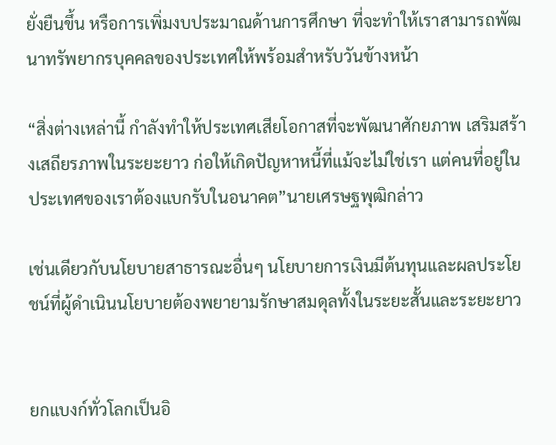ยั่งยืนขึ้น หรือการเพิ่มงบประมาณด้านการศึกษา ที่จะทำให้เราสามารถพัฒนาทรัพยากรบุคคลของประเทศให้พร้อมสำหรับวันข้างหน้า

“สิ่งต่างเหล่านี้ กำลังทำให้ประเทศเสียโอกาสที่จะพัฒนาศักยภาพ เสริมสร้างเสถียรภาพในระยะยาว ก่อให้เกิดปัญหาหนี้ที่แม้จะไม่ใช่เรา แต่คนที่อยู่ในประเทศของเราต้องแบกรับในอนาคต”นายเศรษฐพุฒิกล่าว

เช่นเดียวกับนโยบายสาธารณะอื่นๆ นโยบายการเงินมีต้นทุนและผลประโยชน์ที่ผู้ดำเนินนโยบายต้องพยายามรักษาสมดุลทั้งในระยะสั้นและระยะยาว


ยกแบงก์ทั่วโลกเป็นอิ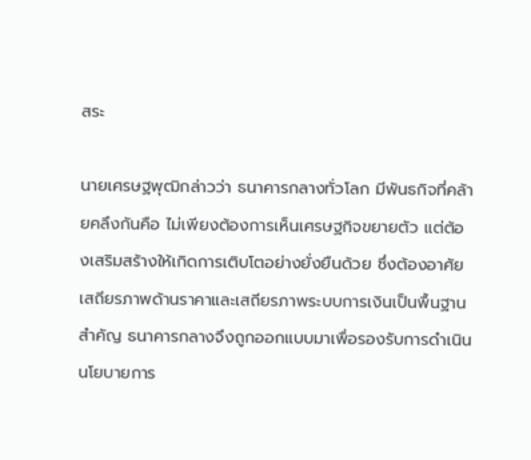สระ

นายเศรษฐพุฒิกล่าวว่า ธนาคารกลางทั่วโลก มีพันธกิจที่คล้ายคลึงกันคือ ไม่เพียงต้องการเห็นเศรษฐกิจขยายตัว แต่ต้องเสริมสร้างให้เกิดการเติบโตอย่างยั่งยืนด้วย ซึ่งต้องอาศัยเสถียรภาพด้านราคาและเสถียรภาพระบบการเงินเป็นพื้นฐานสำคัญ ธนาคารกลางจึงถูกออกแบบมาเพื่อรองรับการดำเนินนโยบายการ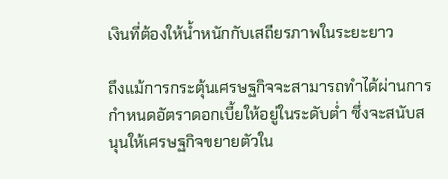เงินที่ต้องให้น้ำหนักกับเสถียรภาพในระยะยาว

ถึงแม้การกระตุ้นเศรษฐกิจจะสามารถทำได้ผ่านการกำหนดอัตราดอกเบี้ยให้อยู่ในระดับต่ำ ซึ่งจะสนับสนุนให้เศรษฐกิจขยายตัวใน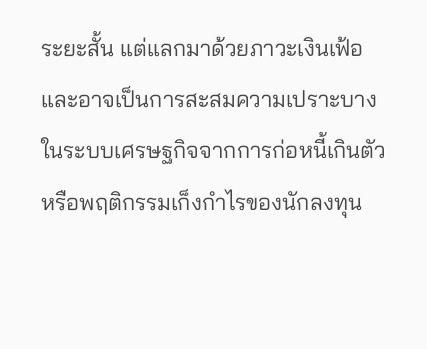ระยะสั้น แต่แลกมาด้วยภาวะเงินเฟ้อ และอาจเป็นการสะสมความเปราะบางในระบบเศรษฐกิจจากการก่อหนี้เกินตัวหรือพฤติกรรมเก็งกำไรของนักลงทุน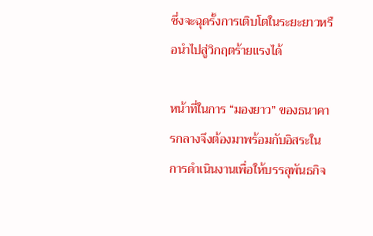ซึ่งจะฉุดรั้งการเติบโตในระยะยาวหรือนำไปสู่วิกฤตร้ายแรงได้

หน้าที่ในการ “มองยาว” ของธนาคารกลางจึงต้องมาพร้อมกับอิสระในการดำเนินงานเพื่อให้บรรลุพันธกิจ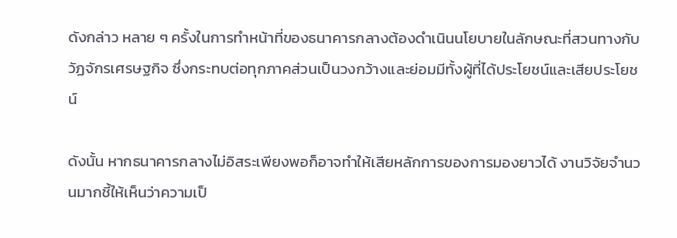ดังกล่าว หลาย ๆ ครั้งในการทำหน้าที่ของธนาคารกลางต้องดำเนินนโยบายในลักษณะที่สวนทางกับวัฏจักรเศรษฐกิจ ซึ่งกระทบต่อทุกภาคส่วนเป็นวงกว้างและย่อมมีทั้งผู้ที่ได้ประโยชน์และเสียประโยชน์

ดังนั้น หากธนาคารกลางไม่อิสระเพียงพอก็อาจทำให้เสียหลักการของการมองยาวได้ งานวิจัยจำนวนมากชี้ให้เห็นว่าความเป็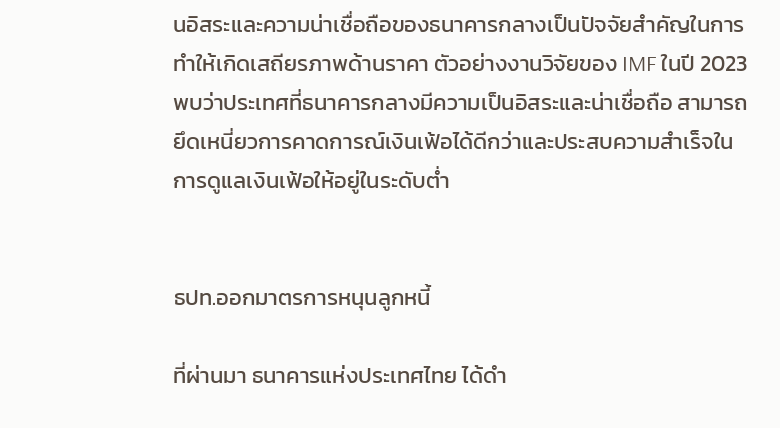นอิสระและความน่าเชื่อถือของธนาคารกลางเป็นปัจจัยสำคัญในการทำให้เกิดเสถียรภาพด้านราคา ตัวอย่างงานวิจัยของ IMF ในปี 2023  พบว่าประเทศที่ธนาคารกลางมีความเป็นอิสระและน่าเชื่อถือ สามารถยึดเหนี่ยวการคาดการณ์เงินเฟ้อได้ดีกว่าและประสบความสำเร็จในการดูแลเงินเฟ้อให้อยู่ในระดับต่ำ


ธปท.ออกมาตรการหนุนลูกหนี้

ที่ผ่านมา ธนาคารแห่งประเทศไทย ได้ดำ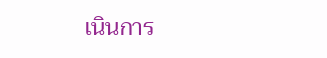เนินการ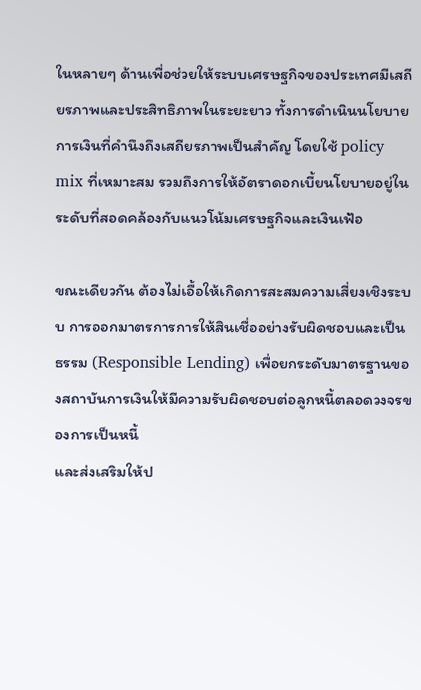ในหลายๆ ด้านเพื่อช่วยให้ระบบเศรษฐกิจของประเทศมีเสถียรภาพและประสิทธิภาพในระยะยาว ทั้งการดำเนินนโยบายการเงินที่คำนึงถึงเสถียรภาพเป็นสำคัญ โดยใช้ policy mix ที่เหมาะสม รวมถึงการให้อัตราดอกเบี้ยนโยบายอยู่ในระดับที่สอดคล้องกับแนวโน้มเศรษฐกิจและเงินเฟ้อ

ขณะเดียวกัน ต้องไม่เอื้อให้เกิดการสะสมความเสี่ยงเชิงระบบ การออกมาตรการการให้สินเชื่ออย่างรับผิดชอบและเป็นธรรม (Responsible Lending) เพื่อยกระดับมาตรฐานของสถาบันการเงินให้มีความรับผิดชอบต่อลูกหนี้ตลอดวงจรของการเป็นหนี้
และส่งเสริมให้ป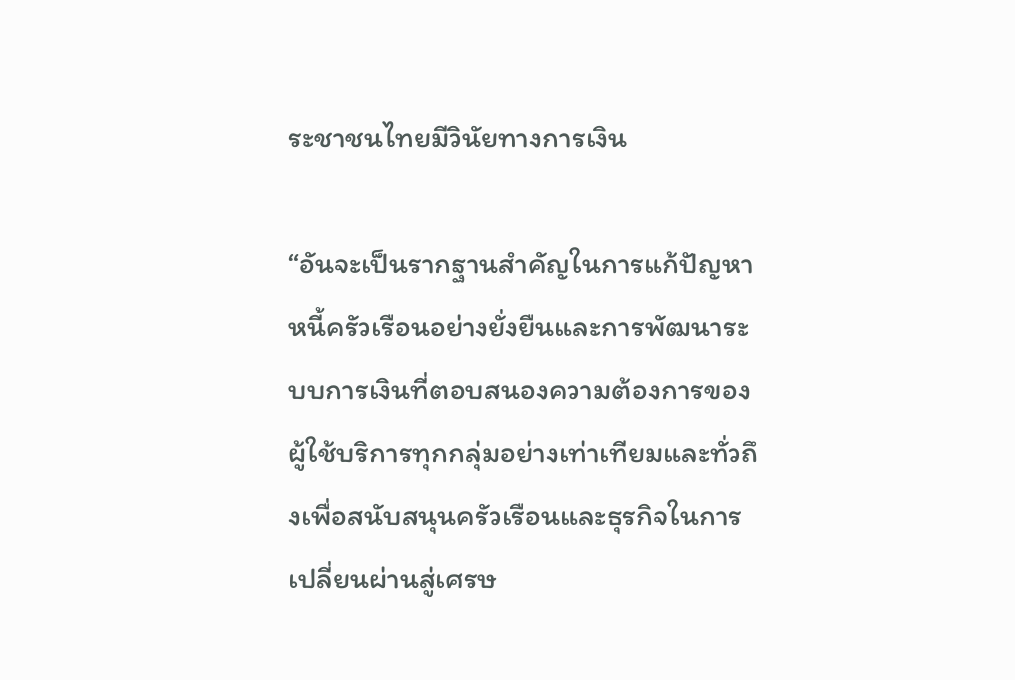ระชาชนไทยมีวินัยทางการเงิน

“อันจะเป็นรากฐานสำคัญในการแก้ปัญหาหนี้ครัวเรือนอย่างยั่งยืนและการพัฒนาระบบการเงินที่ตอบสนองความต้องการของผู้ใช้บริการทุกกลุ่มอย่างเท่าเทียมและทั่วถึงเพื่อสนับสนุนครัวเรือนและธุรกิจในการเปลี่ยนผ่านสู่เศรษ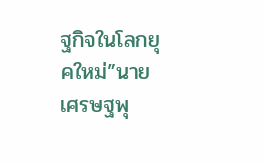ฐกิจในโลกยุคใหม่”นายเศรษฐพุ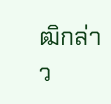ฒิกล่าว